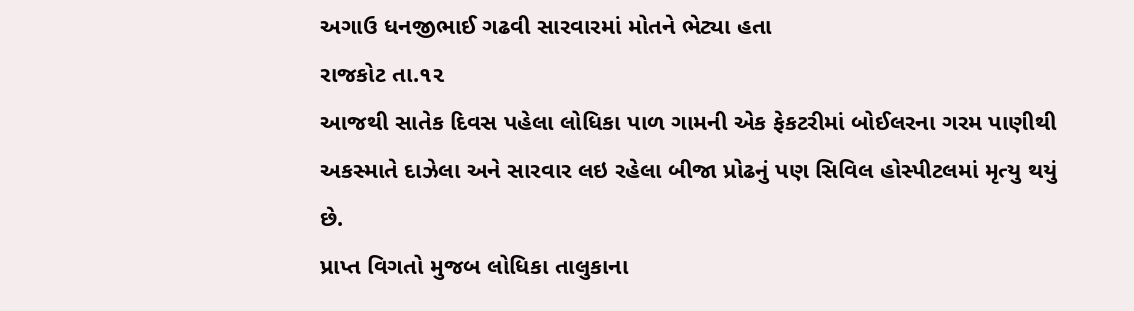અગાઉ ધનજીભાઈ ગઢવી સારવારમાં મોતને ભેટ્યા હતા
રાજકોટ તા.૧૨
આજથી સાતેક દિવસ પહેલા લોધિકા પાળ ગામની એક ફેકટરીમાં બોઈલરના ગરમ પાણીથી અકસ્માતે દાઝેલા અને સારવાર લઇ રહેલા બીજા પ્રોઢનું પણ સિવિલ હોસ્પીટલમાં મૃત્યુ થયું છે.
પ્રાપ્ત વિગતો મુજબ લોધિકા તાલુકાના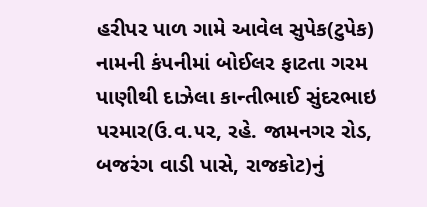હરીપર પાળ ગામે આવેલ સુપેક(ટુપેક) નામની કંપનીમાં બોઈલર ફાટતા ગરમ પાણીથી દાઝેલા કાન્તીભાઈ સુંદરભાઇ પરમાર(ઉ.વ.૫૨, રહે. જામનગર રોડ, બજરંગ વાડી પાસે, રાજકોટ)નું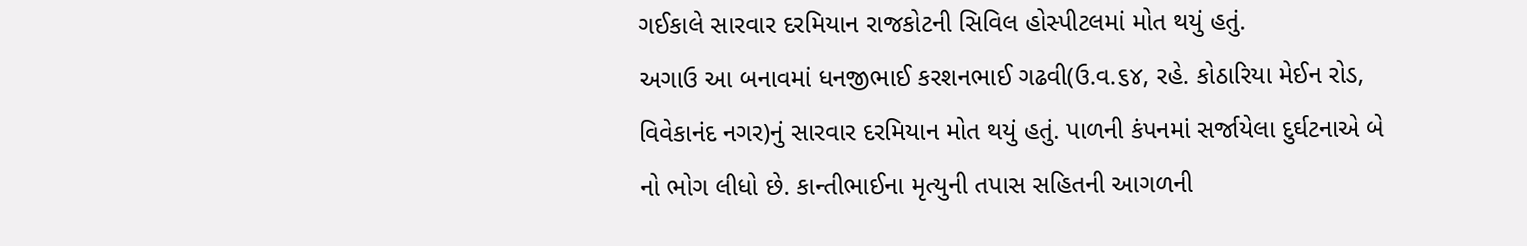ગઈકાલે સારવાર દરમિયાન રાજકોટની સિવિલ હોસ્પીટલમાં મોત થયું હતું.
અગાઉ આ બનાવમાં ધનજીભાઈ કરશનભાઈ ગઢવી(ઉ.વ.૬૪, રહે. કોઠારિયા મેઈન રોડ, વિવેકાનંદ નગર)નું સારવાર દરમિયાન મોત થયું હતું. પાળની કંપનમાં સર્જાયેલા દુર્ઘટનાએ બે નો ભોગ લીધો છે. કાન્તીભાઈના મૃત્યુની તપાસ સહિતની આગળની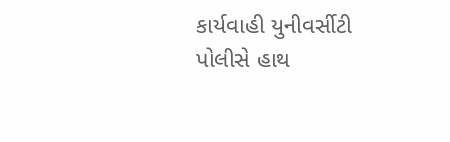કાર્યવાહી યુનીવર્સીટી પોલીસે હાથ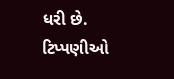ધરી છે.
ટિપ્પણીઓ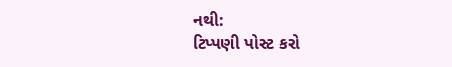નથી:
ટિપ્પણી પોસ્ટ કરો